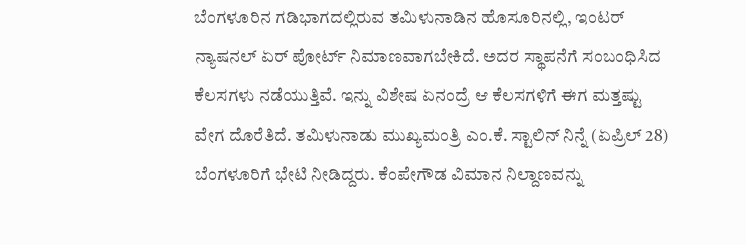ಬೆಂಗಳೂರಿನ ಗಡಿಭಾಗದಲ್ಲಿರುವ ತಮಿಳುನಾಡಿನ ಹೊಸೂರಿನಲ್ಲಿ, ಇಂಟರ್ ನ್ಯಾಷನಲ್ ಏರ್ ಪೋರ್ಟ್ ನಿಮಾಣವಾಗಬೇಕಿದೆ. ಅದರ ಸ್ಥಾಪನೆಗೆ ಸಂಬಂಧಿಸಿದ ಕೆಲಸಗಳು ನಡೆಯುತ್ತಿವೆ. ಇನ್ನು ವಿಶೇಷ ಏನಂದ್ರೆ ಆ ಕೆಲಸಗಳಿಗೆ ಈಗ ಮತ್ತಷ್ಟು ವೇಗ ದೊರೆತಿದೆ. ತಮಿಳುನಾಡು ಮುಖ್ಯಮಂತ್ರಿ ಎಂ.ಕೆ. ಸ್ಟಾಲಿನ್ ನಿನ್ನೆ (ಏಪ್ರಿಲ್ 28) ಬೆಂಗಳೂರಿಗೆ ಭೇಟಿ ನೀಡಿದ್ದರು. ಕೆಂಪೇಗೌಡ ವಿಮಾನ ನಿಲ್ದಾಣವನ್ನು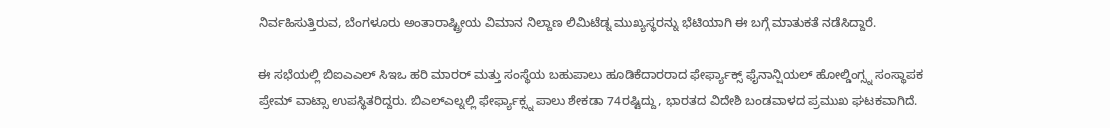ನಿರ್ವಹಿಸುತ್ತಿರುವ, ಬೆಂಗಳೂರು ಅಂತಾರಾಷ್ಟ್ರೀಯ ವಿಮಾನ ನಿಲ್ದಾಣ ಲಿಮಿಟೆಡ್ನ ಮುಖ್ಯಸ್ಥರನ್ನು ಭೆಟಿಯಾಗಿ ಈ ಬಗ್ಗೆ ಮಾತುಕತೆ ನಡೆಸಿದ್ದಾರೆ.

ಈ ಸಭೆಯಲ್ಲಿ ಬಿಐಎಎಲ್ ಸಿಇಒ ಹರಿ ಮಾರರ್ ಮತ್ತು ಸಂಸ್ಥೆಯ ಬಹುಪಾಲು ಹೂಡಿಕೆದಾರರಾದ ಫೇರ್ಫ್ಯಾಕ್ಸ್ ಫೈನಾನ್ಷಿಯಲ್ ಹೋಲ್ಡಿಂಗ್ಸ್ನ ಸಂಸ್ಥಾಪಕ ಪ್ರೇಮ್ ವಾಟ್ಸಾ ಉಪಸ್ಥಿತರಿದ್ದರು. ಬಿಎಲ್ಎಲ್ನಲ್ಲಿ ಫೇರ್ಫ್ಯಾಕ್ಸ್ನ ಪಾಲು ಶೇಕಡಾ 74ರಷ್ಟಿದ್ದು, ಭಾರತದ ವಿದೇಶಿ ಬಂಡವಾಳದ ಪ್ರಮುಖ ಘಟಕವಾಗಿದೆ.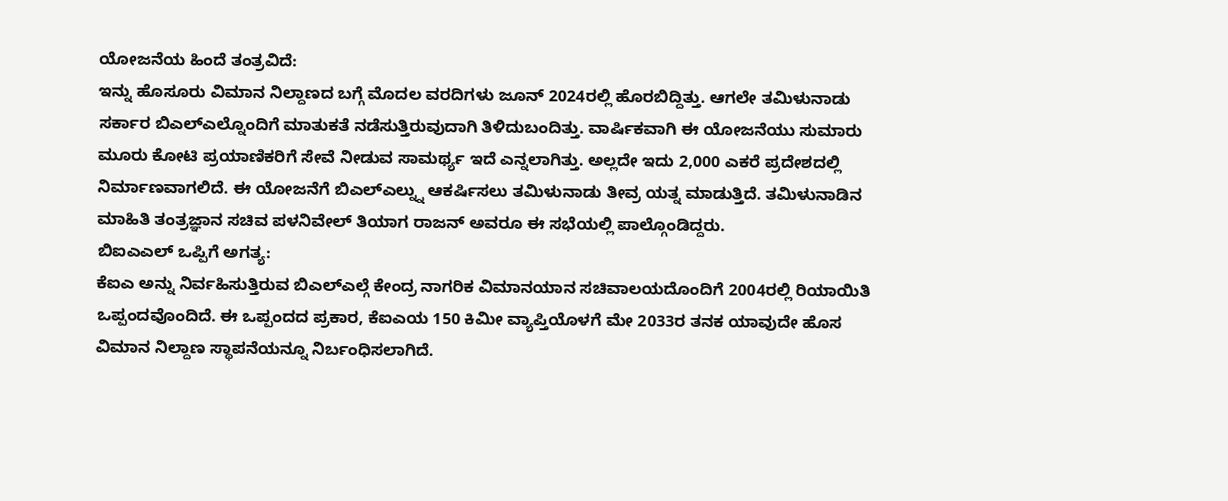ಯೋಜನೆಯ ಹಿಂದೆ ತಂತ್ರವಿದೆ:
ಇನ್ನು ಹೊಸೂರು ವಿಮಾನ ನಿಲ್ದಾಣದ ಬಗ್ಗೆ ಮೊದಲ ವರದಿಗಳು ಜೂನ್ 2024ರಲ್ಲಿ ಹೊರಬಿದ್ದಿತ್ತು. ಆಗಲೇ ತಮಿಳುನಾಡು ಸರ್ಕಾರ ಬಿಎಲ್ಎಲ್ನೊಂದಿಗೆ ಮಾತುಕತೆ ನಡೆಸುತ್ತಿರುವುದಾಗಿ ತಿಳಿದುಬಂದಿತ್ತು. ವಾರ್ಷಿಕವಾಗಿ ಈ ಯೋಜನೆಯು ಸುಮಾರು ಮೂರು ಕೋಟಿ ಪ್ರಯಾಣಿಕರಿಗೆ ಸೇವೆ ನೀಡುವ ಸಾಮರ್ಥ್ಯ ಇದೆ ಎನ್ನಲಾಗಿತ್ತು. ಅಲ್ಲದೇ ಇದು 2,000 ಎಕರೆ ಪ್ರದೇಶದಲ್ಲಿ ನಿರ್ಮಾಣವಾಗಲಿದೆ. ಈ ಯೋಜನೆಗೆ ಬಿಎಲ್ಎಲ್ನ್ನು ಆಕರ್ಷಿಸಲು ತಮಿಳುನಾಡು ತೀವ್ರ ಯತ್ನ ಮಾಡುತ್ತಿದೆ. ತಮಿಳುನಾಡಿನ ಮಾಹಿತಿ ತಂತ್ರಜ್ಞಾನ ಸಚಿವ ಪಳನಿವೇಲ್ ತಿಯಾಗ ರಾಜನ್ ಅವರೂ ಈ ಸಭೆಯಲ್ಲಿ ಪಾಲ್ಗೊಂಡಿದ್ದರು.
ಬಿಐಎಎಲ್ ಒಪ್ಪಿಗೆ ಅಗತ್ಯ:
ಕೆಐಎ ಅನ್ನು ನಿರ್ವಹಿಸುತ್ತಿರುವ ಬಿಎಲ್ಎಲ್ಗೆ ಕೇಂದ್ರ ನಾಗರಿಕ ವಿಮಾನಯಾನ ಸಚಿವಾಲಯದೊಂದಿಗೆ 2004ರಲ್ಲಿ ರಿಯಾಯಿತಿ ಒಪ್ಪಂದವೊಂದಿದೆ. ಈ ಒಪ್ಪಂದದ ಪ್ರಕಾರ, ಕೆಐಎಯ 150 ಕಿಮೀ ವ್ಯಾಪ್ತಿಯೊಳಗೆ ಮೇ 2033ರ ತನಕ ಯಾವುದೇ ಹೊಸ ವಿಮಾನ ನಿಲ್ದಾಣ ಸ್ಥಾಪನೆಯನ್ನೂ ನಿರ್ಬಂಧಿಸಲಾಗಿದೆ.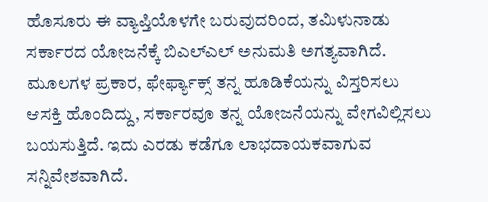ಹೊಸೂರು ಈ ವ್ಯಾಪ್ತಿಯೊಳಗೇ ಬರುವುದರಿಂದ, ತಮಿಳುನಾಡು ಸರ್ಕಾರದ ಯೋಜನೆಕ್ಕೆ ಬಿಎಲ್ಎಲ್ ಅನುಮತಿ ಅಗತ್ಯವಾಗಿದೆ. ಮೂಲಗಳ ಪ್ರಕಾರ, ಫೇರ್ಫ್ಯಾಕ್ಸ್ ತನ್ನ ಹೂಡಿಕೆಯನ್ನು ವಿಸ್ತರಿಸಲು ಆಸಕ್ತಿ ಹೊಂದಿದ್ದು, ಸರ್ಕಾರವೂ ತನ್ನ ಯೋಜನೆಯನ್ನು ವೇಗವಿಲ್ಲಿಸಲು ಬಯಸುತ್ತಿದೆ. ಇದು ಎರಡು ಕಡೆಗೂ ಲಾಭದಾಯಕವಾಗುವ ಸನ್ನಿವೇಶವಾಗಿದೆ.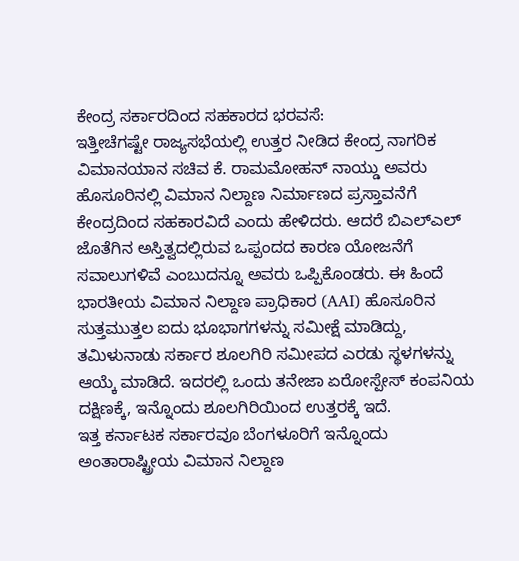ಕೇಂದ್ರ ಸರ್ಕಾರದಿಂದ ಸಹಕಾರದ ಭರವಸೆ:
ಇತ್ತೀಚೆಗಷ್ಟೇ ರಾಜ್ಯಸಭೆಯಲ್ಲಿ ಉತ್ತರ ನೀಡಿದ ಕೇಂದ್ರ ನಾಗರಿಕ ವಿಮಾನಯಾನ ಸಚಿವ ಕೆ. ರಾಮಮೋಹನ್ ನಾಯ್ಡು ಅವರು ಹೊಸೂರಿನಲ್ಲಿ ವಿಮಾನ ನಿಲ್ದಾಣ ನಿರ್ಮಾಣದ ಪ್ರಸ್ತಾವನೆಗೆ ಕೇಂದ್ರದಿಂದ ಸಹಕಾರವಿದೆ ಎಂದು ಹೇಳಿದರು. ಆದರೆ ಬಿಎಲ್ಎಲ್ ಜೊತೆಗಿನ ಅಸ್ತಿತ್ವದಲ್ಲಿರುವ ಒಪ್ಪಂದದ ಕಾರಣ ಯೋಜನೆಗೆ ಸವಾಲುಗಳಿವೆ ಎಂಬುದನ್ನೂ ಅವರು ಒಪ್ಪಿಕೊಂಡರು. ಈ ಹಿಂದೆ ಭಾರತೀಯ ವಿಮಾನ ನಿಲ್ದಾಣ ಪ್ರಾಧಿಕಾರ (AAI) ಹೊಸೂರಿನ ಸುತ್ತಮುತ್ತಲ ಐದು ಭೂಭಾಗಗಳನ್ನು ಸಮೀಕ್ಷೆ ಮಾಡಿದ್ದು, ತಮಿಳುನಾಡು ಸರ್ಕಾರ ಶೂಲಗಿರಿ ಸಮೀಪದ ಎರಡು ಸ್ಥಳಗಳನ್ನು ಆಯ್ಕೆ ಮಾಡಿದೆ. ಇದರಲ್ಲಿ ಒಂದು ತನೇಜಾ ಏರೋಸ್ಪೇಸ್ ಕಂಪನಿಯ ದಕ್ಷಿಣಕ್ಕೆ, ಇನ್ನೊಂದು ಶೂಲಗಿರಿಯಿಂದ ಉತ್ತರಕ್ಕೆ ಇದೆ.
ಇತ್ತ ಕರ್ನಾಟಕ ಸರ್ಕಾರವೂ ಬೆಂಗಳೂರಿಗೆ ಇನ್ನೊಂದು ಅಂತಾರಾಷ್ಟ್ರೀಯ ವಿಮಾನ ನಿಲ್ದಾಣ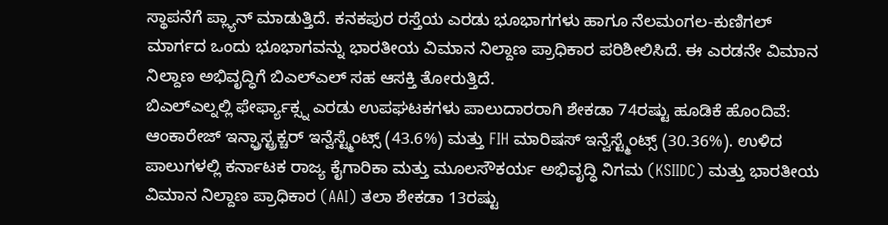ಸ್ಥಾಪನೆಗೆ ಪ್ಲ್ಯಾನ್ ಮಾಡುತ್ತಿದೆ. ಕನಕಪುರ ರಸ್ತೆಯ ಎರಡು ಭೂಭಾಗಗಳು ಹಾಗೂ ನೆಲಮಂಗಲ-ಕುಣಿಗಲ್ ಮಾರ್ಗದ ಒಂದು ಭೂಭಾಗವನ್ನು ಭಾರತೀಯ ವಿಮಾನ ನಿಲ್ದಾಣ ಪ್ರಾಧಿಕಾರ ಪರಿಶೀಲಿಸಿದೆ. ಈ ಎರಡನೇ ವಿಮಾನ ನಿಲ್ದಾಣ ಅಭಿವೃದ್ಧಿಗೆ ಬಿಎಲ್ಎಲ್ ಸಹ ಆಸಕ್ತಿ ತೋರುತ್ತಿದೆ.
ಬಿಎಲ್ಎಲ್ನಲ್ಲಿ ಫೇರ್ಫ್ಯಾಕ್ಸ್ನ ಎರಡು ಉಪಘಟಕಗಳು ಪಾಲುದಾರರಾಗಿ ಶೇಕಡಾ 74ರಷ್ಟು ಹೂಡಿಕೆ ಹೊಂದಿವೆ: ಆಂಕಾರೇಜ್ ಇನ್ಫ್ರಾಸ್ಟ್ರಕ್ಚರ್ ಇನ್ವೆಸ್ಟ್ಮೆಂಟ್ಸ್ (43.6%) ಮತ್ತು FIH ಮಾರಿಷಸ್ ಇನ್ವೆಸ್ಟ್ಮೆಂಟ್ಸ್ (30.36%). ಉಳಿದ ಪಾಲುಗಳಲ್ಲಿ ಕರ್ನಾಟಕ ರಾಜ್ಯ ಕೈಗಾರಿಕಾ ಮತ್ತು ಮೂಲಸೌಕರ್ಯ ಅಭಿವೃದ್ಧಿ ನಿಗಮ (KSIIDC) ಮತ್ತು ಭಾರತೀಯ ವಿಮಾನ ನಿಲ್ದಾಣ ಪ್ರಾಧಿಕಾರ (AAI) ತಲಾ ಶೇಕಡಾ 13ರಷ್ಟು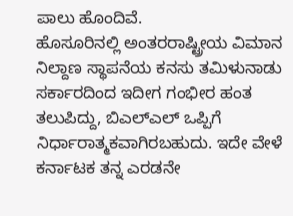ಪಾಲು ಹೊಂದಿವೆ.
ಹೊಸೂರಿನಲ್ಲಿ ಅಂತರರಾಷ್ಟ್ರೀಯ ವಿಮಾನ ನಿಲ್ದಾಣ ಸ್ಥಾಪನೆಯ ಕನಸು ತಮಿಳುನಾಡು ಸರ್ಕಾರದಿಂದ ಇದೀಗ ಗಂಭೀರ ಹಂತ ತಲುಪಿದ್ದು, ಬಿಎಲ್ಎಲ್ ಒಪ್ಪಿಗೆ ನಿರ್ಧಾರಾತ್ಮಕವಾಗಿರಬಹುದು. ಇದೇ ವೇಳೆ ಕರ್ನಾಟಕ ತನ್ನ ಎರಡನೇ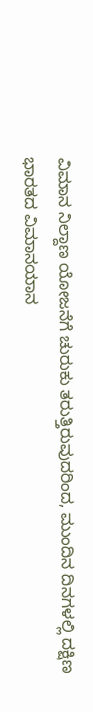ವಿಮಾನ ನಿಲ್ದಾಣ ಯೋಜನೆಗೆ ಚುರುಕು ತರುತ್ತಿರುವುದರಿಂದ, ಮುಂದಿನ ದಿನಗಳಲ್ಲಿ ದಕ್ಷಿಣ ಭಾರತದ ವಿಮಾನಯಾನ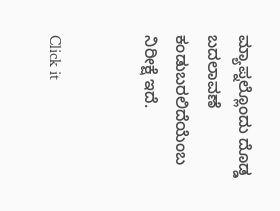ಮ್ಯಾಪ್ನಲ್ಲೊಂದು ದೊಡ್ಡ ಬದಲಾವಣೆ ಕಂಡುಬರಲಿದೆಯೆಂಬ ನಿರೀಕ್ಷೆ ಇದೆ.


Click it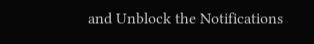and Unblock the Notifications